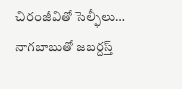చిరంజీవితో సెల్ఫీలు… నాగబాబుతో జబర్దస్త్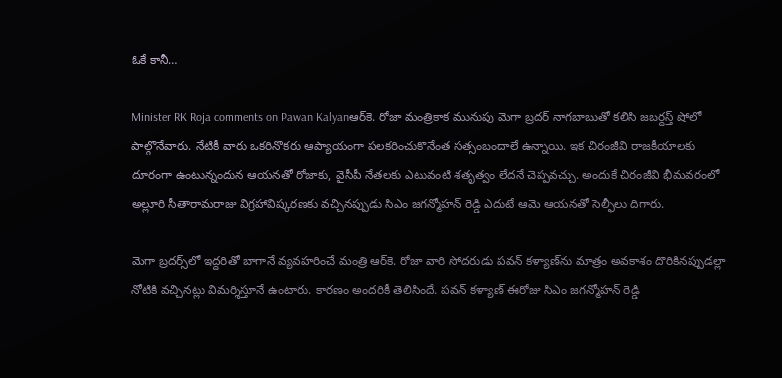ఓకే కానీ…

Minister RK Roja comments on Pawan Kalyanఆర్‌కె. రోజా మంత్రికాక మునుపు మెగా బ్రదర్ నాగబాబుతో కలిసి జబర్దస్త్ షోలో పాల్గొనేవారు. నేటికీ వారు ఒకరినొకరు ఆప్యాయంగా పలకరించుకొనేంత సత్సంబందాలే ఉన్నాయి. ఇక చిరంజీవి రాజకీయాలకు దూరంగా ఉంటున్నందున ఆయనతో రోజాకు, వైసీపీ నేతలకు ఎటువంటి శతృత్వం లేదనే చెప్పవచ్చు. అందుకే చిరంజీవి భీమవరంలో అల్లూరి సీతారామరాజు విగ్రహావిష్కరణకు వచ్చినప్పుడు సిఎం జగన్మోహన్ రెడ్డి ఎదుటే ఆమె ఆయనతో సెల్ఫీలు దిగారు.

మెగా బ్రదర్స్‌లో ఇద్దరితో బాగానే వ్యవహరించే మంత్రి ఆర్‌కె. రోజా వారి సోదరుడు పవన్‌ కళ్యాణ్‌ను మాత్రం అవకాశం దొరికినప్పుడల్లా నోటికి వచ్చినట్లు విమర్శిస్తూనే ఉంటారు. కారణం అందరికీ తెలిసిందే. పవన్‌ కళ్యాణ్‌ ఈరోజు సిఎం జగన్మోహన్ రెడ్డి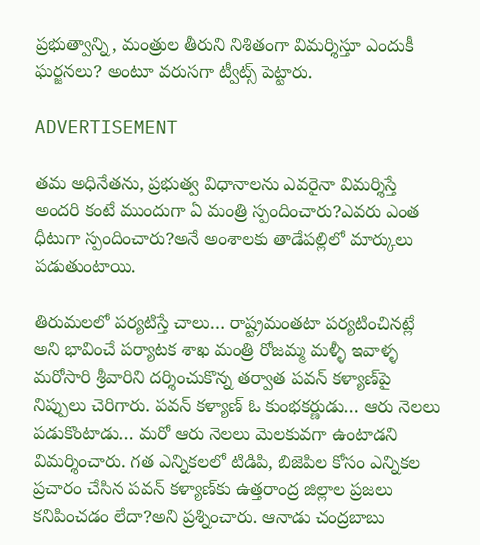ప్రభుత్వాన్ని, మంత్రుల తీరుని నిశితంగా విమర్శిస్తూ ఎందుకీ ఘర్జనలు? అంటూ వరుసగా ట్వీట్స్ పెట్టారు.

ADVERTISEMENT

తమ అధినేతను, ప్రభుత్వ విధానాలను ఎవరైనా విమర్శిస్తే అందరి కంటే ముందుగా ఏ మంత్రి స్పందించారు?ఎవరు ఎంత ధీటుగా స్పందించారు?అనే అంశాలకు తాడేపల్లిలో మార్కులు పడుతుంటాయి.

తిరుమలలో పర్యటిస్తే చాలు… రాష్ట్రమంతటా పర్యటించినట్లే అని భావించే పర్యాటక శాఖ మంత్రి రోజమ్మ మళ్ళీ ఇవాళ్ళ మరోసారి శ్రీవారిని దర్శించుకొన్న తర్వాత పవన్‌ కళ్యాణ్‌పై నిప్పులు చెరిగారు. పవన్‌ కళ్యాణ్‌ ఓ కుంభకర్ణుడు… ఆరు నెలలు పడుకొంటాడు… మరో ఆరు నెలలు మెలకువగా ఉంటాడని విమర్శించారు. గత ఎన్నికలలో టిడిపి, బిజెపిల కోసం ఎన్నికల ప్రచారం చేసిన పవన్‌ కళ్యాణ్‌కు ఉత్తరాంద్ర జిల్లాల ప్రజలు కనిపించడం లేదా?అని ప్రశ్నించారు. ఆనాడు చంద్రబాబు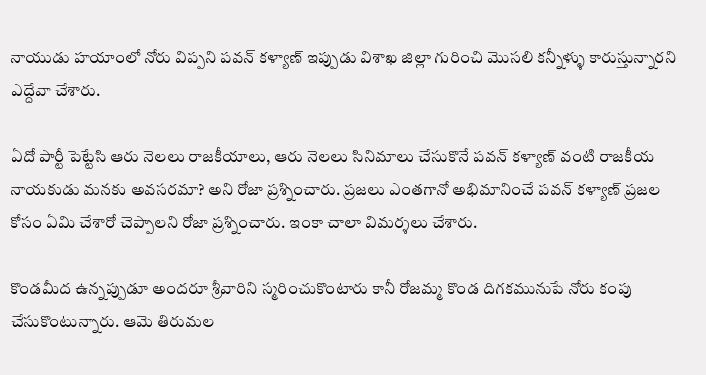నాయుడు హయాంలో నోరు విప్పని పవన్‌ కళ్యాణ్‌ ఇప్పుడు విశాఖ జిల్లా గురించి మొసలి కన్నీళ్ళు కారుస్తున్నారని ఎద్దేవా చేశారు.

ఏదో పార్టీ పెట్టేసి ఆరు నెలలు రాజకీయాలు, ఆరు నెలలు సినిమాలు చేసుకొనే పవన్‌ కళ్యాణ్‌ వంటి రాజకీయ నాయకుడు మనకు అవసరమా? అని రోజా ప్రశ్నించారు. ప్రజలు ఎంతగానో అభిమానించే పవన్‌ కళ్యాణ్‌ ప్రజల కోసం ఏమి చేశారో చెప్పాలని రోజా ప్రశ్నించారు. ఇంకా చాలా విమర్శలు చేశారు.

కొండమీద ఉన్నప్పుడూ అందరూ శ్రీవారిని స్మరించుకొంటారు కానీ రోజమ్మ కొండ దిగకమునుపే నోరు కంపు చేసుకొంటున్నారు. ఆమె తిరుమల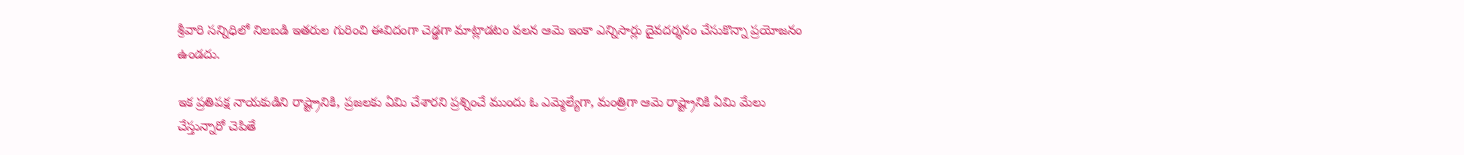శ్రీవారి సన్నిధిలో నిలబడి ఇతరుల గురించి ఈవిదంగా చెడ్డగా మాట్లాడటం వలన ఆమె ఇంకా ఎన్నిసార్లు దైవదర్శనం చేసుకొన్నా ప్రయోజనం ఉండదు.

ఇక ప్రతిపక్ష నాయకుడిని రాష్ట్రానికి, ప్రజలకు ఏమి చేశారని ప్రశ్నించే ముందు ఓ ఎమ్మెల్యేగా, మంత్రిగా ఆమె రాష్ట్రానికి ఏమి మేలు చేస్తున్నారో చెపితే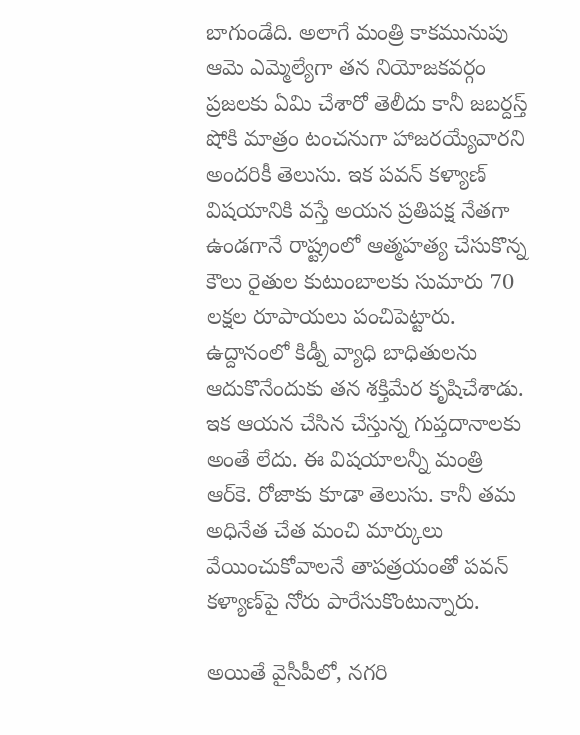బాగుండేది. అలాగే మంత్రి కాకమునుపు ఆమె ఎమ్మెల్యేగా తన నియోజకవర్గం ప్రజలకు ఏమి చేశారో తెలీదు కానీ జబర్దస్త్ షోకి మాత్రం టంచనుగా హాజరయ్యేవారని అందరికీ తెలుసు. ఇక పవన్‌ కళ్యాణ్‌ విషయానికి వస్తే అయన ప్రతిపక్ష నేతగా ఉండగానే రాష్ట్రంలో ఆత్మహత్య చేసుకొన్న కౌలు రైతుల కుటుంబాలకు సుమారు 70 లక్షల రూపాయలు పంచిపెట్టారు. ఉద్దానంలో కిడ్నీ వ్యాధి బాధితులను ఆదుకొనేందుకు తన శక్తిమేర కృషిచేశాడు. ఇక ఆయన చేసిన చేస్తున్న గుప్తదానాలకు అంతే లేదు. ఈ విషయాలన్నీ మంత్రి ఆర్‌కె. రోజాకు కూడా తెలుసు. కానీ తమ అధినేత చేత మంచి మార్కులు వేయించుకోవాలనే తాపత్రయంతో పవన్‌ కళ్యాణ్‌పై నోరు పారేసుకొంటున్నారు.

అయితే వైసీపీలో, నగరి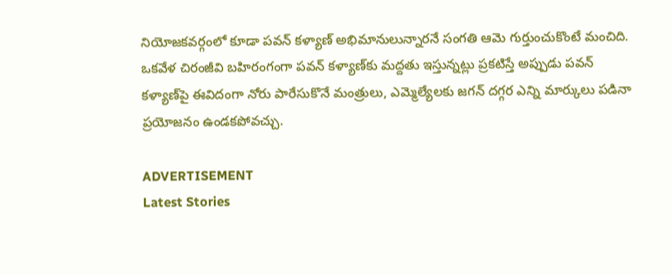నియోజకవర్గంలో కూడా పవన్‌ కళ్యాణ్‌ అభిమానులున్నారనే సంగతి ఆమె గుర్తుంచుకొంటే మంచిది. ఒకవేళ చిరంజీవి బహిరంగంగా పవన్‌ కళ్యాణ్‌కు మద్దతు ఇస్తున్నట్లు ప్రకటిస్తే అప్పుడు పవన్‌ కళ్యాణ్‌పై ఈవిదంగా నోరు పారేసుకొనే మంత్రులు, ఎమ్మెల్యేలకు జగన్ దగ్గర ఎన్ని మార్కులు పడినా ప్రయోజనం ఉండకపోవచ్చు.

ADVERTISEMENT
Latest Stories